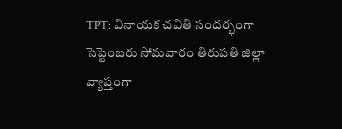TPT: వినాయక చవితి సందర్భంగా సెప్టెంబరు సోమవారం తిరుపతి జిల్లా వ్యాప్తంగా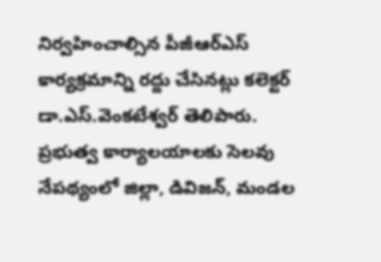నిర్వహించాల్సిన పీజీఆర్ఎస్ కార్యక్రమాన్ని రద్దు చేసినట్లు కలెక్టర్ డా.ఎస్.వెంకటేశ్వర్ తెలిపారు. ప్రభుత్వ కార్యాలయాలకు సెలవు నేపథ్యంలో జిల్లా, డివిజన్, మండల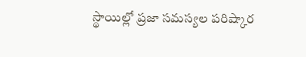స్థాయిల్లో ప్రజా సమస్యల పరిష్కార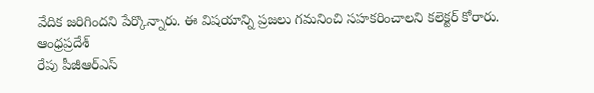వేదిక జరిగిందని పేర్కొన్నారు. ఈ విషయాన్ని ప్రజలు గమనించి సహకరించాలని కలెక్టర్ కోరారు.
ఆంధ్రప్రదేశ్
రేపు పీజీఆర్ఎస్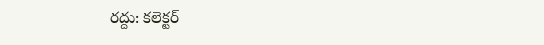రద్దు: కలెక్టర్